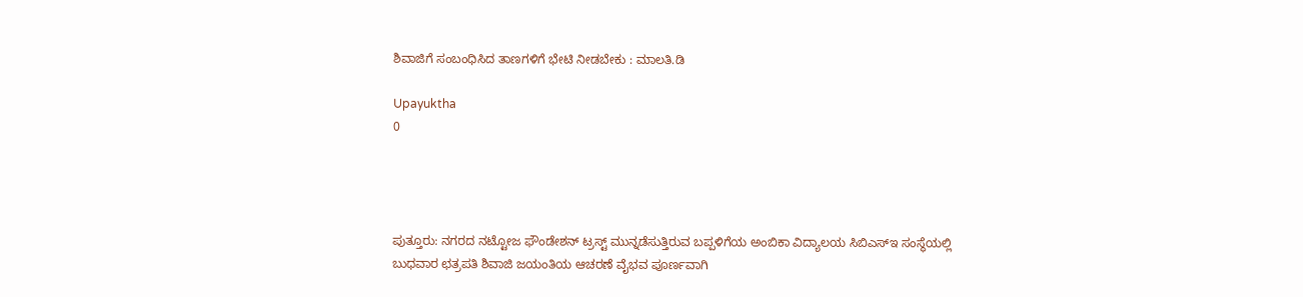ಶಿವಾಜಿಗೆ ಸಂಬಂಧಿಸಿದ ತಾಣಗಳಿಗೆ ಭೇಟಿ ನೀಡಬೇಕು : ಮಾಲತಿ.ಡಿ

Upayuktha
0




ಪುತ್ತೂರು: ನಗರದ ನಟ್ಟೋಜ ಫೌಂಡೇಶನ್ ಟ್ರಸ್ಟ್ ಮುನ್ನಡೆಸುತ್ತಿರುವ ಬಪ್ಪಳಿಗೆಯ ಅಂಬಿಕಾ ವಿದ್ಯಾಲಯ ಸಿಬಿಎಸ್‌ಇ ಸಂಸ್ಥೆಯಲ್ಲಿ ಬುಧವಾರ ಛತ್ರಪತಿ ಶಿವಾಜಿ ಜಯಂತಿಯ ಆಚರಣೆ ವೈಭವ ಪೂರ್ಣವಾಗಿ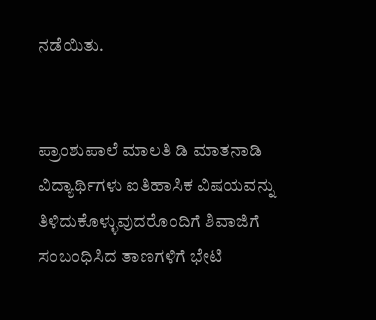ನಡೆಯಿತು.


ಪ್ರಾಂಶುಪಾಲೆ ಮಾಲತಿ ಡಿ ಮಾತನಾಡಿ ವಿದ್ಯಾರ್ಥಿಗಳು ಐತಿಹಾಸಿಕ ವಿಷಯವನ್ನು ತಿಳಿದುಕೊಳ್ಳುವುದರೊಂದಿಗೆ ಶಿವಾಜಿಗೆ ಸಂಬಂಧಿಸಿದ ತಾಣಗಳಿಗೆ ಭೇಟಿ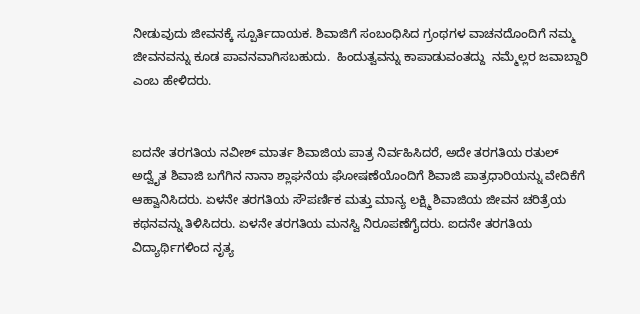ನೀಡುವುದು ಜೀವನಕ್ಕೆ ಸ್ಪೂರ್ತಿದಾಯಕ. ಶಿವಾಜಿಗೆ ಸಂಬಂಧಿಸಿದ ಗ್ರಂಥಗಳ ವಾಚನದೊಂದಿಗೆ ನಮ್ಮ ಜೀವನವನ್ನು ಕೂಡ ಪಾವನವಾಗಿಸಬಹುದು.  ಹಿಂದುತ್ವವನ್ನು ಕಾಪಾಡುವಂತದ್ದು  ನಮ್ಮೆಲ್ಲರ ಜವಾಬ್ದಾರಿ ಎಂಬ ಹೇಳಿದರು.


ಐದನೇ ತರಗತಿಯ ನವೀಶ್ ಮಾರ್ತ ಶಿವಾಜಿಯ ಪಾತ್ರ ನಿರ್ವಹಿಸಿದರೆ, ಅದೇ ತರಗತಿಯ ರತುಲ್ ಅದ್ವೈತ ಶಿವಾಜಿ ಬಗೆಗಿನ ನಾನಾ ಶ್ಲಾಘನೆಯ ಘೋಷಣೆಯೊಂದಿಗೆ ಶಿವಾಜಿ ಪಾತ್ರಧಾರಿಯನ್ನು ವೇದಿಕೆಗೆ ಆಹ್ವಾನಿಸಿದರು. ಏಳನೇ ತರಗತಿಯ ಸೌಪರ್ಣಿಕ ಮತ್ತು ಮಾನ್ಯ ಲಕ್ಷ್ಮಿ ಶಿವಾಜಿಯ ಜೀವನ ಚರಿತ್ರೆಯ ಕಥನವನ್ನು ತಿಳಿಸಿದರು. ಏಳನೇ ತರಗತಿಯ ಮನಸ್ವಿ ನಿರೂಪಣೆಗೈದರು. ಐದನೇ ತರಗತಿಯ ವಿದ್ಯಾರ್ಥಿಗಳಿಂದ ನೃತ್ಯ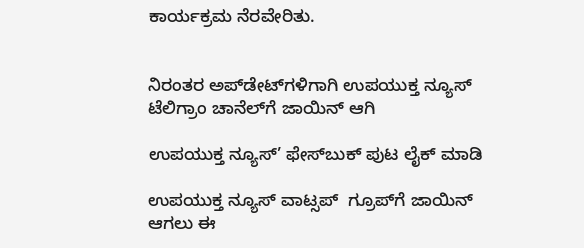ಕಾರ್ಯಕ್ರಮ ನೆರವೇರಿತು.


ನಿರಂತರ ಅಪ್‌ಡೇಟ್‌ಗಳಿಗಾಗಿ ಉಪಯುಕ್ತ ನ್ಯೂಸ್‌ ಟೆಲಿಗ್ರಾಂ ಚಾನೆಲ್‌ಗೆ ಜಾಯಿನ್‌ ಆಗಿ

ಉಪಯುಕ್ತ ನ್ಯೂಸ್‌’ ಫೇಸ್‌ಬುಕ್ ಪುಟ ಲೈಕ್ ಮಾಡಿ

ಉಪಯುಕ್ತ ನ್ಯೂಸ್‌ ವಾಟ್ಸಪ್‌  ಗ್ರೂಪ್‌ಗೆ ಜಾಯಿನ್ ಆಗಲು ಈ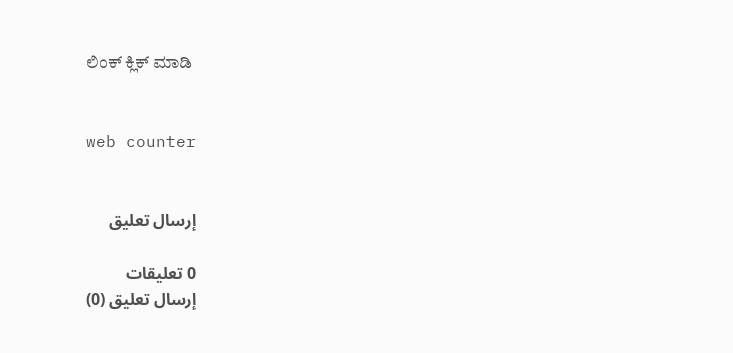ಲಿಂಕ್ ಕ್ಲಿಕ್ ಮಾಡಿ


web counter


إرسال تعليق

0 تعليقات
إرسال تعليق (0)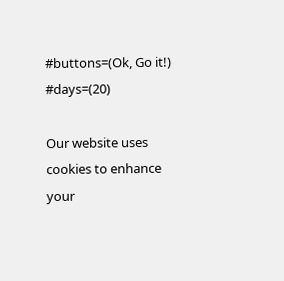#buttons=(Ok, Go it!) #days=(20)

Our website uses cookies to enhance your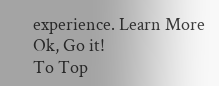experience. Learn More
Ok, Go it!
To Top